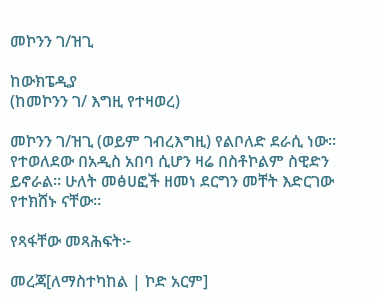መኮንን ገ/ዝጊ

ከውክፔዲያ
(ከመኮንን ገ/ እግዚ የተዛወረ)

መኮንን ገ/ዝጊ (ወይም ገብረእግዚ) የልቦለድ ደራሲ ነው። የተወለደው በአዲስ አበባ ሲሆን ዛሬ በስቶኮልም ስዊድን ይኖራል። ሁለት መፅሀፎች ዘመነ ደርግን መቸት እድርገው የተክሸኑ ናቸው።

የጻፋቸው መጻሕፍት፦

መረጃ[ለማስተካከል | ኮድ አርም]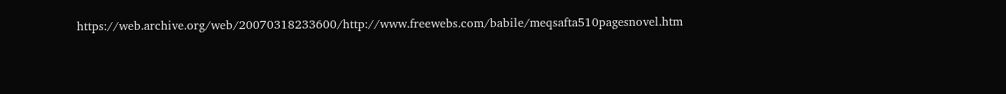https://web.archive.org/web/20070318233600/http://www.freewebs.com/babile/meqsafta510pagesnovel.htm